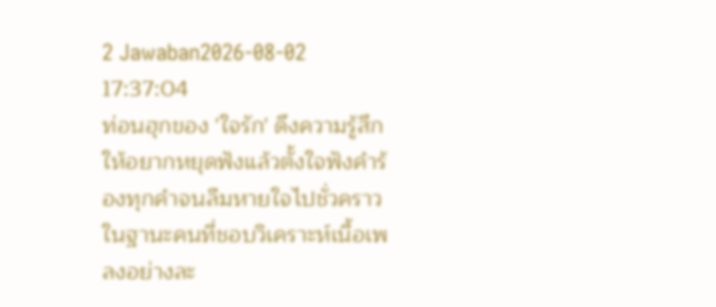2 Jawaban2026-08-02 17:37:04
ท่อนฮุกของ 'ใจรัก' ดึงความรู้สึกให้อยากหยุดฟังแล้วตั้งใจฟังคำร้องทุกคำจนลืมหายใจไปชั่วคราว
ในฐานะคนที่ชอบวิเคราะห์เนื้อเพลงอย่างละ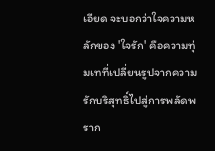เอียด จะบอกว่าใจความหลักของ 'ใจรัก' คือความทุ่มเทที่เปลี่ยนรูปจากความรักบริสุทธิ์ไปสู่การพลัดพราก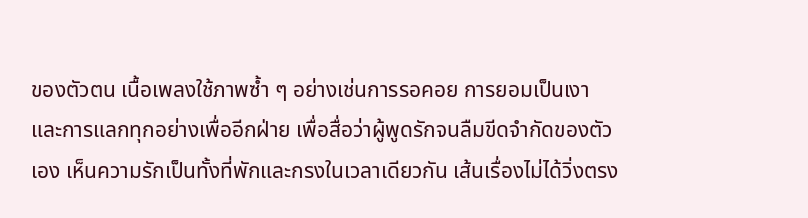ของตัวตน เนื้อเพลงใช้ภาพซ้ำ ๆ อย่างเช่นการรอคอย การยอมเป็นเงา และการแลกทุกอย่างเพื่ออีกฝ่าย เพื่อสื่อว่าผู้พูดรักจนลืมขีดจำกัดของตัวเอง เห็นความรักเป็นทั้งที่พักและกรงในเวลาเดียวกัน เส้นเรื่องไม่ได้วิ่งตรง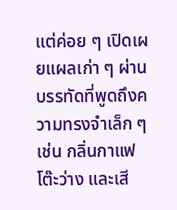แต่ค่อย ๆ เปิดเผยแผลเก่า ๆ ผ่านบรรทัดที่พูดถึงความทรงจำเล็ก ๆ เช่น กลิ่นกาแฟ โต๊ะว่าง และเสี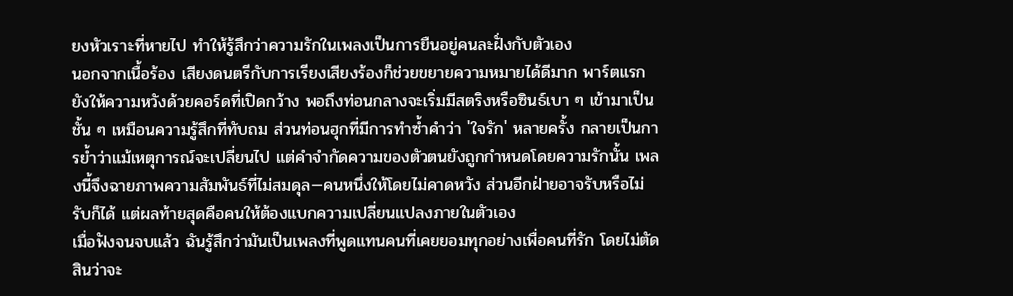ยงหัวเราะที่หายไป ทำให้รู้สึกว่าความรักในเพลงเป็นการยืนอยู่คนละฝั่งกับตัวเอง
นอกจากเนื้อร้อง เสียงดนตรีกับการเรียงเสียงร้องก็ช่วยขยายความหมายได้ดีมาก พาร์ตแรกยังให้ความหวังด้วยคอร์ดที่เปิดกว้าง พอถึงท่อนกลางจะเริ่มมีสตริงหรือซินธ์เบา ๆ เข้ามาเป็นชั้น ๆ เหมือนความรู้สึกที่ทับถม ส่วนท่อนฮุกที่มีการทำซ้ำคำว่า 'ใจรัก' หลายครั้ง กลายเป็นการย้ำว่าแม้เหตุการณ์จะเปลี่ยนไป แต่คำจำกัดความของตัวตนยังถูกกำหนดโดยความรักนั้น เพลงนี้จึงฉายภาพความสัมพันธ์ที่ไม่สมดุล—คนหนึ่งให้โดยไม่คาดหวัง ส่วนอีกฝ่ายอาจรับหรือไม่รับก็ได้ แต่ผลท้ายสุดคือคนให้ต้องแบกความเปลี่ยนแปลงภายในตัวเอง
เมื่อฟังจนจบแล้ว ฉันรู้สึกว่ามันเป็นเพลงที่พูดแทนคนที่เคยยอมทุกอย่างเพื่อคนที่รัก โดยไม่ตัดสินว่าจะ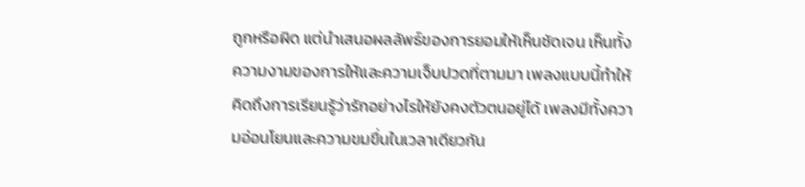ถูกหรือผิด แต่นำเสนอผลลัพธ์ของการยอมให้เห็นชัดเจน เห็นทั้งความงามของการให้และความเจ็บปวดที่ตามมา เพลงแบบนี้ทำให้คิดถึงการเรียนรู้ว่ารักอย่างไรให้ยังคงตัวตนอยู่ได้ เพลงมีทั้งความอ่อนโยนและความขมขื่นในเวลาเดียวกัน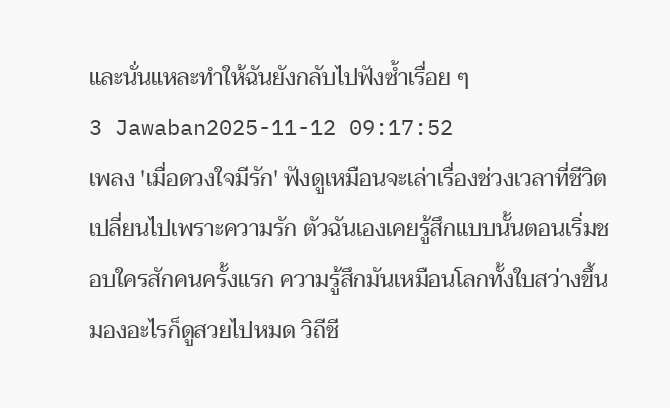และนั่นแหละทำให้ฉันยังกลับไปฟังซ้ำเรื่อย ๆ
3 Jawaban2025-11-12 09:17:52
เพลง 'เมื่อดวงใจมีรัก' ฟังดูเหมือนจะเล่าเรื่องช่วงเวลาที่ชีวิตเปลี่ยนไปเพราะความรัก ตัวฉันเองเคยรู้สึกแบบนั้นตอนเริ่มชอบใครสักคนครั้งแรก ความรู้สึกมันเหมือนโลกทั้งใบสว่างขึ้น มองอะไรก็ดูสวยไปหมด วิถีชี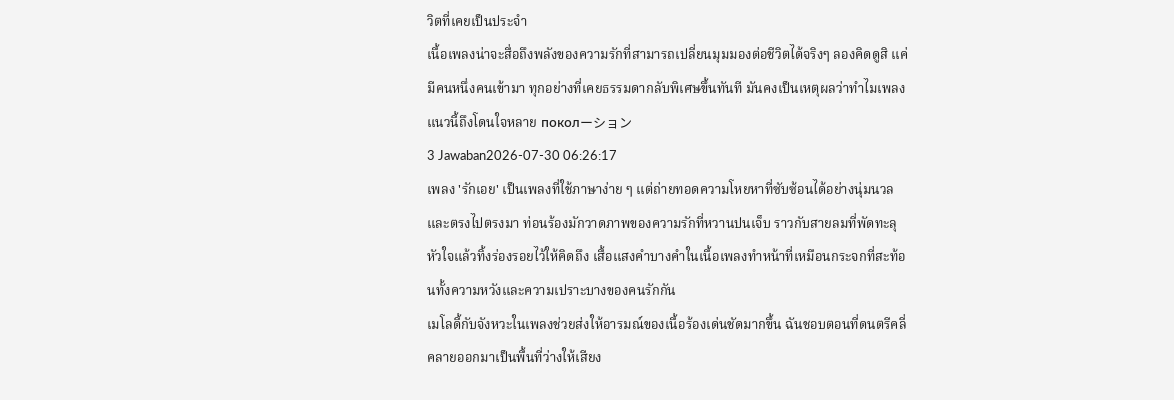วิตที่เคยเป็นประจำ
เนื้อเพลงน่าจะสื่อถึงพลังของความรักที่สามารถเปลี่ยนมุมมองต่อชีวิตได้จริงๆ ลองคิดดูสิ แค่มีคนหนึ่งคนเข้ามา ทุกอย่างที่เคยธรรมดากลับพิเศษขึ้นทันที มันคงเป็นเหตุผลว่าทำไมเพลงแนวนี้ถึงโดนใจหลาย поколーション
3 Jawaban2026-07-30 06:26:17
เพลง 'รักเอย' เป็นเพลงที่ใช้ภาษาง่าย ๆ แต่ถ่ายทอดความโหยหาที่ซับซ้อนได้อย่างนุ่มนวลและตรงไปตรงมา ท่อนร้องมักวาดภาพของความรักที่หวานปนเจ็บ ราวกับสายลมที่พัดทะลุหัวใจแล้วทิ้งร่องรอยไว้ให้คิดถึง เสื้อแสงคำบางคำในเนื้อเพลงทำหน้าที่เหมือนกระจกที่สะท้อนทั้งความหวังและความเปราะบางของคนรักกัน
เมโลดี้กับจังหวะในเพลงช่วยส่งให้อารมณ์ของเนื้อร้องเด่นชัดมากขึ้น ฉันชอบตอนที่ดนตรีคลี่คลายออกมาเป็นพื้นที่ว่างให้เสียง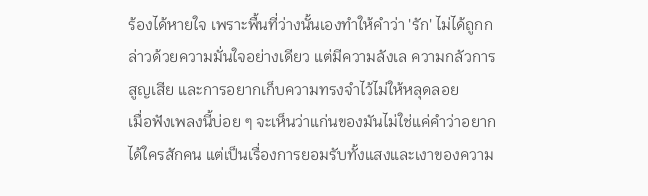ร้องได้หายใจ เพราะพื้นที่ว่างนั้นเองทำให้คำว่า 'รัก' ไม่ได้ถูกกล่าวด้วยความมั่นใจอย่างเดียว แต่มีความลังเล ความกลัวการสูญเสีย และการอยากเก็บความทรงจำไว้ไม่ให้หลุดลอย
เมื่อฟังเพลงนี้บ่อย ๆ จะเห็นว่าแก่นของมันไม่ใช่แค่คำว่าอยากได้ใครสักคน แต่เป็นเรื่องการยอมรับทั้งแสงและเงาของความ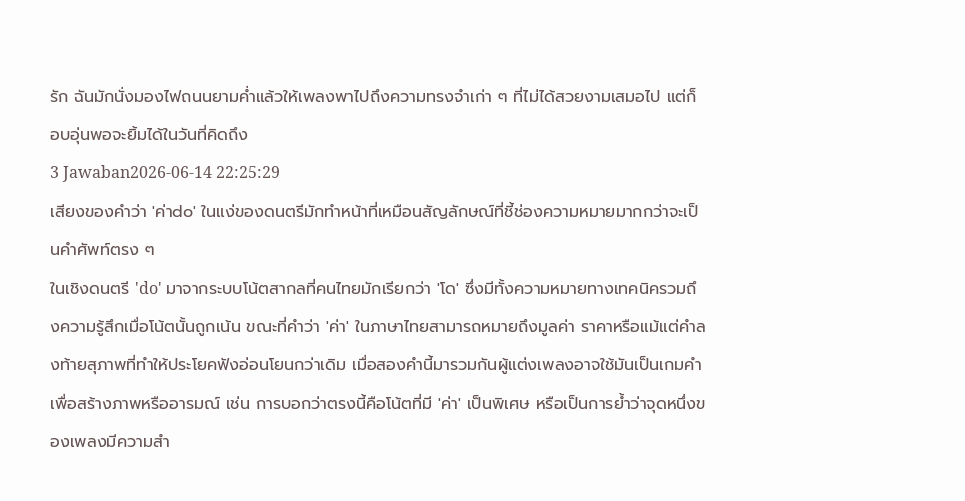รัก ฉันมักนั่งมองไฟถนนยามค่ำแล้วให้เพลงพาไปถึงความทรงจำเก่า ๆ ที่ไม่ได้สวยงามเสมอไป แต่ก็อบอุ่นพอจะยิ้มได้ในวันที่คิดถึง
3 Jawaban2026-06-14 22:25:29
เสียงของคำว่า 'ค่าdo' ในแง่ของดนตรีมักทำหน้าที่เหมือนสัญลักษณ์ที่ชี้ช่องความหมายมากกว่าจะเป็นคำศัพท์ตรง ๆ
ในเชิงดนตรี 'do' มาจากระบบโน้ตสากลที่คนไทยมักเรียกว่า 'โด' ซึ่งมีทั้งความหมายทางเทคนิครวมถึงความรู้สึกเมื่อโน้ตนั้นถูกเน้น ขณะที่คำว่า 'ค่า' ในภาษาไทยสามารถหมายถึงมูลค่า ราคาหรือแม้แต่คำลงท้ายสุภาพที่ทำให้ประโยคฟังอ่อนโยนกว่าเดิม เมื่อสองคำนี้มารวมกันผู้แต่งเพลงอาจใช้มันเป็นเกมคำเพื่อสร้างภาพหรืออารมณ์ เช่น การบอกว่าตรงนี้คือโน้ตที่มี 'ค่า' เป็นพิเศษ หรือเป็นการย้ำว่าจุดหนึ่งของเพลงมีความสำ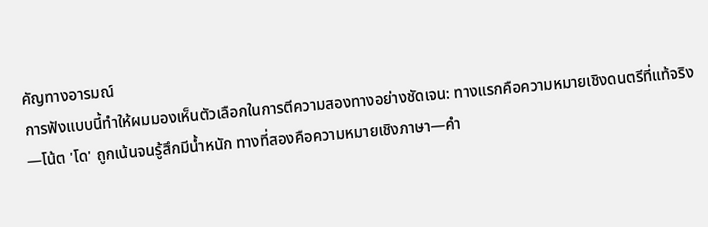คัญทางอารมณ์
การฟังแบบนี้ทำให้ผมมองเห็นตัวเลือกในการตีความสองทางอย่างชัดเจน: ทางแรกคือความหมายเชิงดนตรีที่แท้จริง—โน้ต 'โด' ถูกเน้นจนรู้สึกมีน้ำหนัก ทางที่สองคือความหมายเชิงภาษา—คำ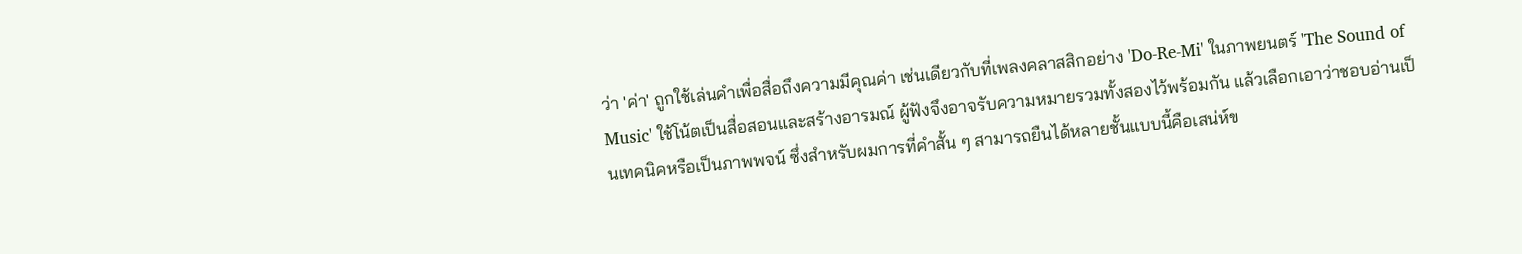ว่า 'ค่า' ถูกใช้เล่นคำเพื่อสื่อถึงความมีคุณค่า เช่นเดียวกับที่เพลงคลาสสิกอย่าง 'Do-Re-Mi' ในภาพยนตร์ 'The Sound of Music' ใช้โน้ตเป็นสื่อสอนและสร้างอารมณ์ ผู้ฟังจึงอาจรับความหมายรวมทั้งสองไว้พร้อมกัน แล้วเลือกเอาว่าชอบอ่านเป็นเทคนิคหรือเป็นภาพพจน์ ซึ่งสำหรับผมการที่คำสั้น ๆ สามารถยืนได้หลายชั้นแบบนี้คือเสน่ห์ข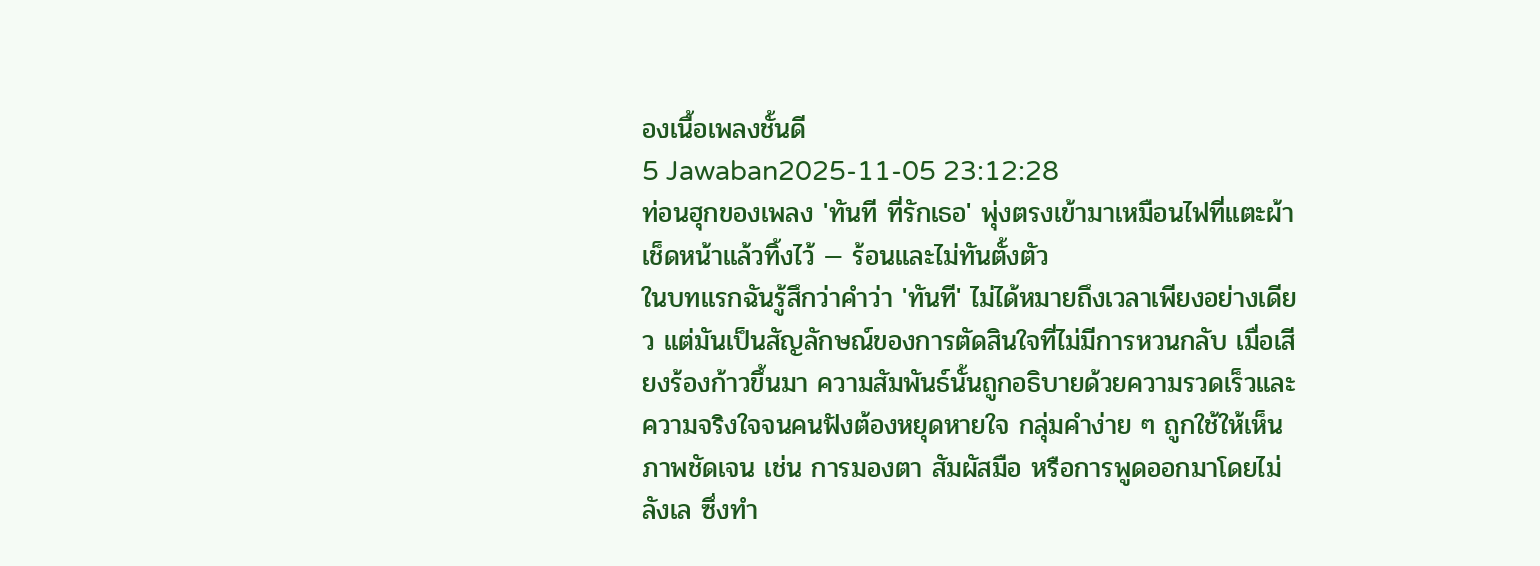องเนื้อเพลงชั้นดี
5 Jawaban2025-11-05 23:12:28
ท่อนฮุกของเพลง 'ทันที ที่รักเธอ' พุ่งตรงเข้ามาเหมือนไฟที่แตะผ้าเช็ดหน้าแล้วทิ้งไว้ — ร้อนและไม่ทันตั้งตัว
ในบทแรกฉันรู้สึกว่าคำว่า 'ทันที' ไม่ได้หมายถึงเวลาเพียงอย่างเดียว แต่มันเป็นสัญลักษณ์ของการตัดสินใจที่ไม่มีการหวนกลับ เมื่อเสียงร้องก้าวขึ้นมา ความสัมพันธ์นั้นถูกอธิบายด้วยความรวดเร็วและความจริงใจจนคนฟังต้องหยุดหายใจ กลุ่มคำง่าย ๆ ถูกใช้ให้เห็นภาพชัดเจน เช่น การมองตา สัมผัสมือ หรือการพูดออกมาโดยไม่ลังเล ซึ่งทำ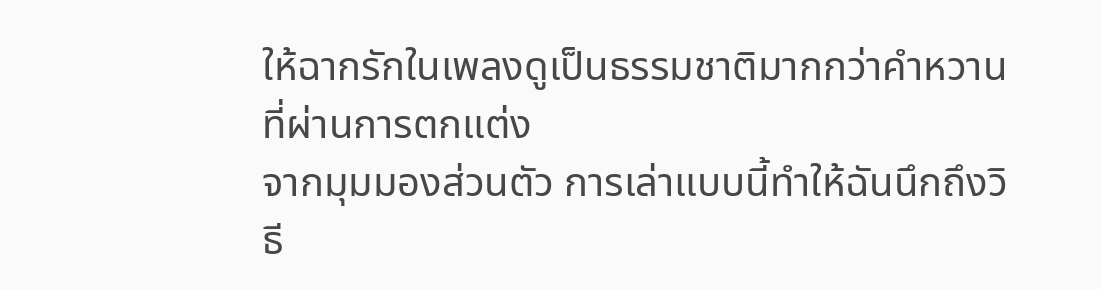ให้ฉากรักในเพลงดูเป็นธรรมชาติมากกว่าคำหวานที่ผ่านการตกแต่ง
จากมุมมองส่วนตัว การเล่าแบบนี้ทำให้ฉันนึกถึงวิธี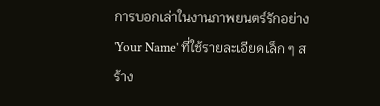การบอกเล่าในงานภาพยนตร์รักอย่าง 'Your Name' ที่ใช้รายละเอียดเล็ก ๆ สร้าง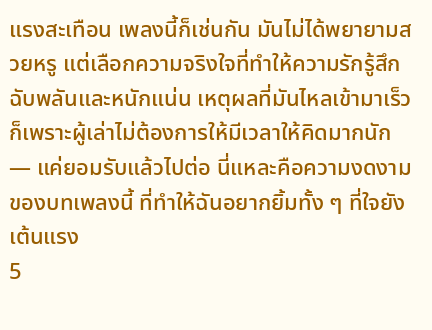แรงสะเทือน เพลงนี้ก็เช่นกัน มันไม่ได้พยายามสวยหรู แต่เลือกความจริงใจที่ทำให้ความรักรู้สึกฉับพลันและหนักแน่น เหตุผลที่มันไหลเข้ามาเร็วก็เพราะผู้เล่าไม่ต้องการให้มีเวลาให้คิดมากนัก — แค่ยอมรับแล้วไปต่อ นี่แหละคือความงดงามของบทเพลงนี้ ที่ทำให้ฉันอยากยิ้มทั้ง ๆ ที่ใจยังเต้นแรง
5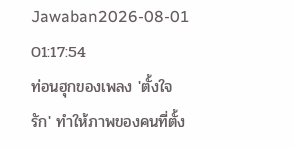Jawaban2026-08-01 01:17:54
ท่อนฮุกของเพลง 'ตั้งใจรัก' ทำให้ภาพของคนที่ตั้ง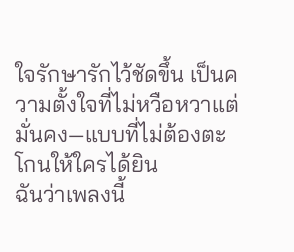ใจรักษารักไว้ชัดขึ้น เป็นความตั้งใจที่ไม่หวือหวาแต่มั่นคง—แบบที่ไม่ต้องตะโกนให้ใครได้ยิน
ฉันว่าเพลงนี้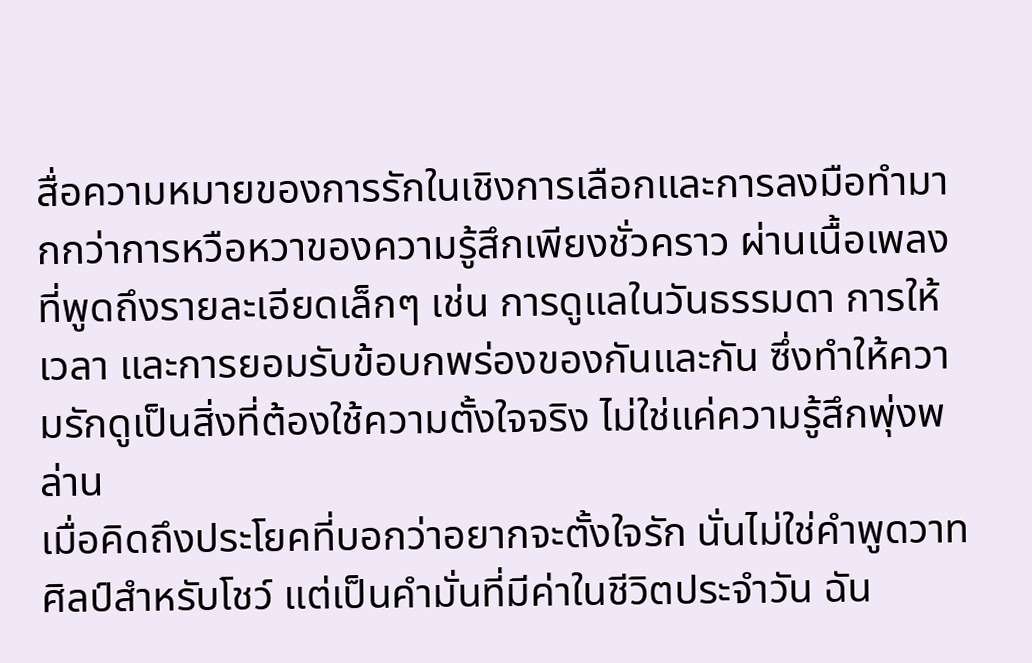สื่อความหมายของการรักในเชิงการเลือกและการลงมือทำมากกว่าการหวือหวาของความรู้สึกเพียงชั่วคราว ผ่านเนื้อเพลงที่พูดถึงรายละเอียดเล็กๆ เช่น การดูแลในวันธรรมดา การให้เวลา และการยอมรับข้อบกพร่องของกันและกัน ซึ่งทำให้ความรักดูเป็นสิ่งที่ต้องใช้ความตั้งใจจริง ไม่ใช่แค่ความรู้สึกพุ่งพล่าน
เมื่อคิดถึงประโยคที่บอกว่าอยากจะตั้งใจรัก นั่นไม่ใช่คำพูดวาทศิลป์สำหรับโชว์ แต่เป็นคำมั่นที่มีค่าในชีวิตประจำวัน ฉัน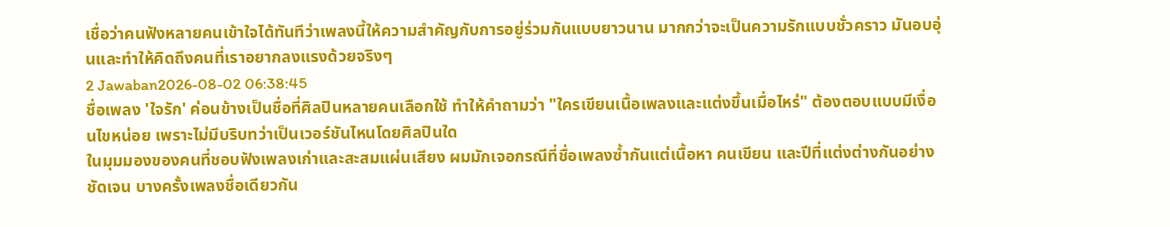เชื่อว่าคนฟังหลายคนเข้าใจได้ทันทีว่าเพลงนี้ให้ความสำคัญกับการอยู่ร่วมกันแบบยาวนาน มากกว่าจะเป็นความรักแบบชั่วคราว มันอบอุ่นและทำให้คิดถึงคนที่เราอยากลงแรงด้วยจริงๆ
2 Jawaban2026-08-02 06:38:45
ชื่อเพลง 'ใจรัก' ค่อนข้างเป็นชื่อที่ศิลปินหลายคนเลือกใช้ ทำให้คำถามว่า "ใครเขียนเนื้อเพลงและแต่งขึ้นเมื่อไหร่" ต้องตอบแบบมีเงื่อนไขหน่อย เพราะไม่มีบริบทว่าเป็นเวอร์ชันไหนโดยศิลปินใด
ในมุมมองของคนที่ชอบฟังเพลงเก่าและสะสมแผ่นเสียง ผมมักเจอกรณีที่ชื่อเพลงซ้ำกันแต่เนื้อหา คนเขียน และปีที่แต่งต่างกันอย่างชัดเจน บางครั้งเพลงชื่อเดียวกัน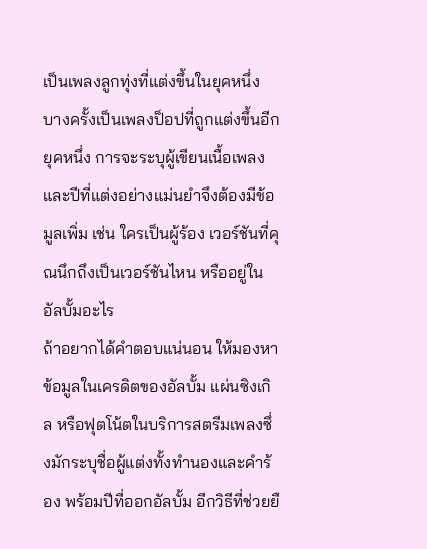เป็นเพลงลูกทุ่งที่แต่งขึ้นในยุคหนึ่ง บางครั้งเป็นเพลงป็อปที่ถูกแต่งขึ้นอีกยุคหนึ่ง การจะระบุผู้เขียนเนื้อเพลงและปีที่แต่งอย่างแม่นยำจึงต้องมีข้อมูลเพิ่ม เช่น ใครเป็นผู้ร้อง เวอร์ชันที่คุณนึกถึงเป็นเวอร์ชันไหน หรืออยู่ในอัลบั้มอะไร
ถ้าอยากได้คำตอบแน่นอน ให้มองหาข้อมูลในเครดิตของอัลบั้ม แผ่นซิงเกิล หรือฟุตโน้ตในบริการสตรีมเพลงซึ่งมักระบุชื่อผู้แต่งทั้งทำนองและคำร้อง พร้อมปีที่ออกอัลบั้ม อีกวิธีที่ช่วยยื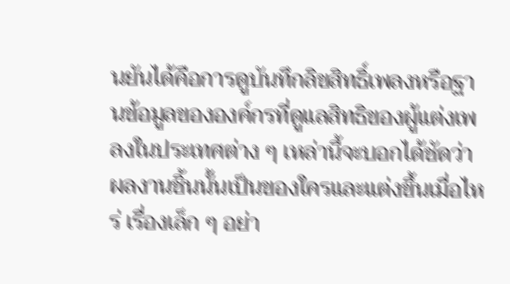นยันได้คือการดูบันทึกลิขสิทธิ์เพลงหรือฐานข้อมูลขององค์กรที่ดูแลสิทธิของผู้แต่งเพลงในประเทศต่าง ๆ เหล่านี้จะบอกได้ชัดว่าผลงานชิ้นนั้นเป็นของใครและแต่งขึ้นเมื่อไหร่ เรื่องเล็ก ๆ อย่า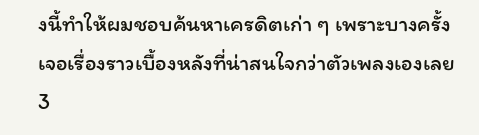งนี้ทำให้ผมชอบค้นหาเครดิตเก่า ๆ เพราะบางครั้งเจอเรื่องราวเบื้องหลังที่น่าสนใจกว่าตัวเพลงเองเลย
3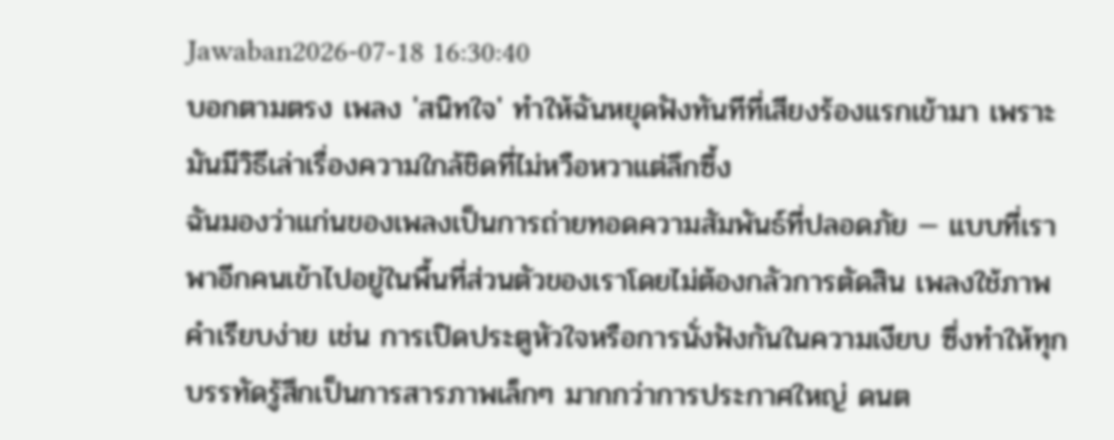Jawaban2026-07-18 16:30:40
บอกตามตรง เพลง 'สนิทใจ' ทำให้ฉันหยุดฟังทันทีที่เสียงร้องแรกเข้ามา เพราะมันมีวิธีเล่าเรื่องความใกล้ชิดที่ไม่หวือหวาแต่ลึกซึ้ง
ฉันมองว่าแก่นของเพลงเป็นการถ่ายทอดความสัมพันธ์ที่ปลอดภัย — แบบที่เราพาอีกคนเข้าไปอยู่ในพื้นที่ส่วนตัวของเราโดยไม่ต้องกลัวการตัดสิน เพลงใช้ภาพคำเรียบง่าย เช่น การเปิดประตูหัวใจหรือการนั่งฟังกันในความเงียบ ซึ่งทำให้ทุกบรรทัดรู้สึกเป็นการสารภาพเล็กๆ มากกว่าการประกาศใหญ่ ดนต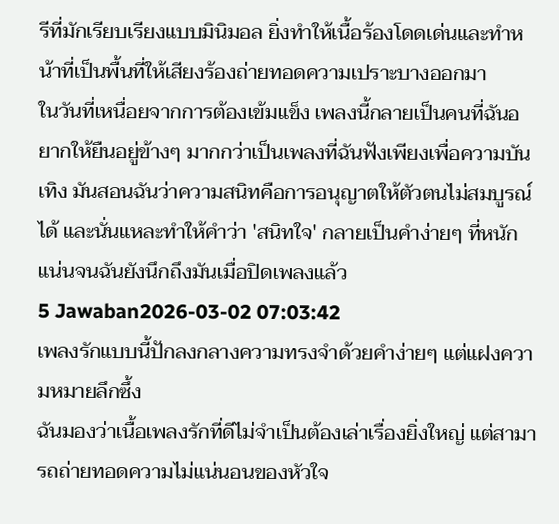รีที่มักเรียบเรียงแบบมินิมอล ยิ่งทำให้เนื้อร้องโดดเด่นและทำหน้าที่เป็นพื้นที่ให้เสียงร้องถ่ายทอดความเปราะบางออกมา
ในวันที่เหนื่อยจากการต้องเข้มแข็ง เพลงนี้กลายเป็นคนที่ฉันอยากให้ยืนอยู่ข้างๆ มากกว่าเป็นเพลงที่ฉันฟังเพียงเพื่อความบันเทิง มันสอนฉันว่าความสนิทคือการอนุญาตให้ตัวตนไม่สมบูรณ์ได้ และนั่นแหละทำให้คำว่า 'สนิทใจ' กลายเป็นคำง่ายๆ ที่หนักแน่นจนฉันยังนึกถึงมันเมื่อปิดเพลงแล้ว
5 Jawaban2026-03-02 07:03:42
เพลงรักแบบนี้ปักลงกลางความทรงจำด้วยคำง่ายๆ แต่แฝงความหมายลึกซึ้ง
ฉันมองว่าเนื้อเพลงรักที่ดีไม่จำเป็นต้องเล่าเรื่องยิ่งใหญ่ แต่สามารถถ่ายทอดความไม่แน่นอนของหัวใจ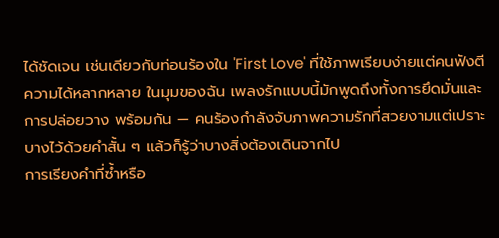ได้ชัดเจน เช่นเดียวกับท่อนร้องใน 'First Love' ที่ใช้ภาพเรียบง่ายแต่คนฟังตีความได้หลากหลาย ในมุมของฉัน เพลงรักแบบนี้มักพูดถึงทั้งการยึดมั่นและการปล่อยวาง พร้อมกัน — คนร้องกำลังจับภาพความรักที่สวยงามแต่เปราะบางไว้ด้วยคำสั้น ๆ แล้วก็รู้ว่าบางสิ่งต้องเดินจากไป
การเรียงคำที่ซ้ำหรือ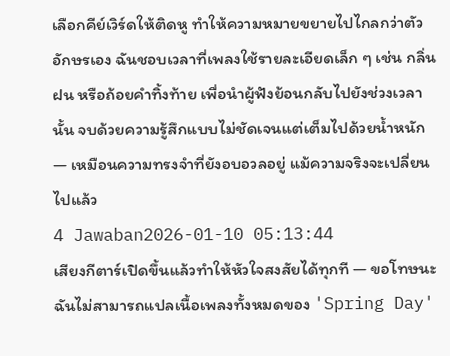เลือกคีย์เวิร์ดให้ติดหู ทำให้ความหมายขยายไปไกลกว่าตัวอักษรเอง ฉันชอบเวลาที่เพลงใช้รายละเอียดเล็ก ๆ เช่น กลิ่น ฝน หรือถ้อยคำทิ้งท้าย เพื่อนำผู้ฟังย้อนกลับไปยังช่วงเวลานั้น จบด้วยความรู้สึกแบบไม่ชัดเจนแต่เต็มไปด้วยน้ำหนัก — เหมือนความทรงจำที่ยังอบอวลอยู่ แม้ความจริงจะเปลี่ยนไปแล้ว
4 Jawaban2026-01-10 05:13:44
เสียงกีตาร์เปิดขึ้นแล้วทำให้หัวใจสงสัยได้ทุกที — ขอโทษนะ ฉันไม่สามารถแปลเนื้อเพลงทั้งหมดของ 'Spring Day'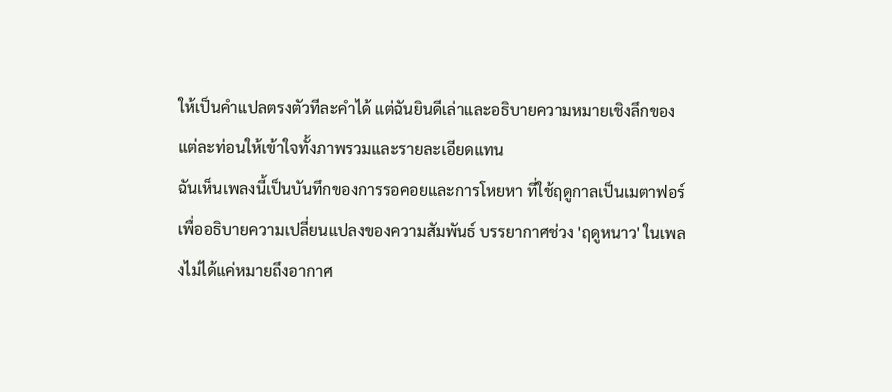ให้เป็นคำแปลตรงตัวทีละคำได้ แต่ฉันยินดีเล่าและอธิบายความหมายเชิงลึกของแต่ละท่อนให้เข้าใจทั้งภาพรวมและรายละเอียดแทน
ฉันเห็นเพลงนี้เป็นบันทึกของการรอคอยและการโหยหา ที่ใช้ฤดูกาลเป็นเมตาฟอร์เพื่ออธิบายความเปลี่ยนแปลงของความสัมพันธ์ บรรยากาศช่วง 'ฤดูหนาว' ในเพลงไม่ได้แค่หมายถึงอากาศ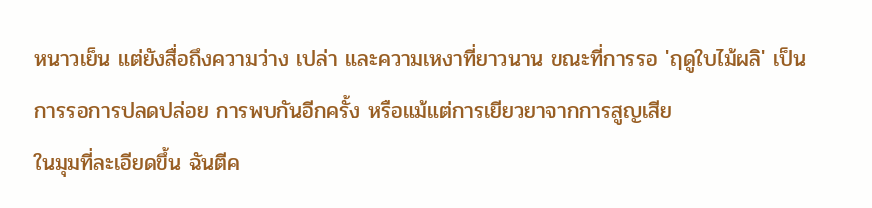หนาวเย็น แต่ยังสื่อถึงความว่าง เปล่า และความเหงาที่ยาวนาน ขณะที่การรอ 'ฤดูใบไม้ผลิ' เป็นการรอการปลดปล่อย การพบกันอีกครั้ง หรือแม้แต่การเยียวยาจากการสูญเสีย
ในมุมที่ละเอียดขึ้น ฉันตีค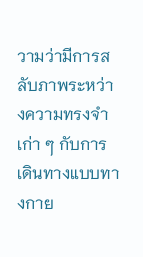วามว่ามีการสลับภาพระหว่างความทรงจำเก่า ๆ กับการเดินทางแบบทางกาย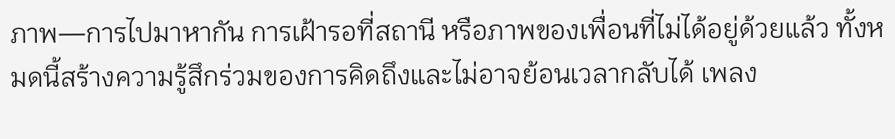ภาพ—การไปมาหากัน การเฝ้ารอที่สถานี หรือภาพของเพื่อนที่ไม่ได้อยู่ด้วยแล้ว ทั้งหมดนี้สร้างความรู้สึกร่วมของการคิดถึงและไม่อาจย้อนเวลากลับได้ เพลง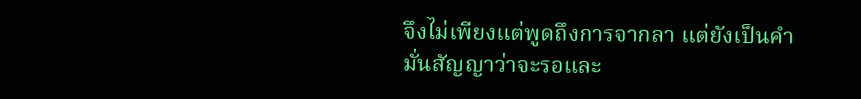จึงไม่เพียงแต่พูดถึงการจากลา แต่ยังเป็นคำมั่นสัญญาว่าจะรอและ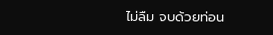ไม่ลืม จบด้วยท่อน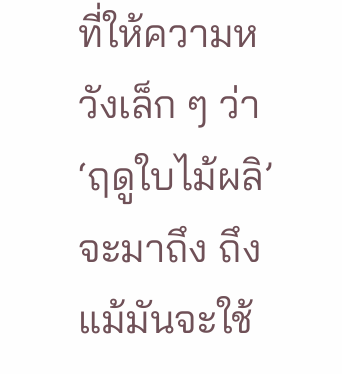ที่ให้ความหวังเล็ก ๆ ว่า ‘ฤดูใบไม้ผลิ’ จะมาถึง ถึงแม้มันจะใช้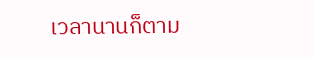เวลานานก็ตาม